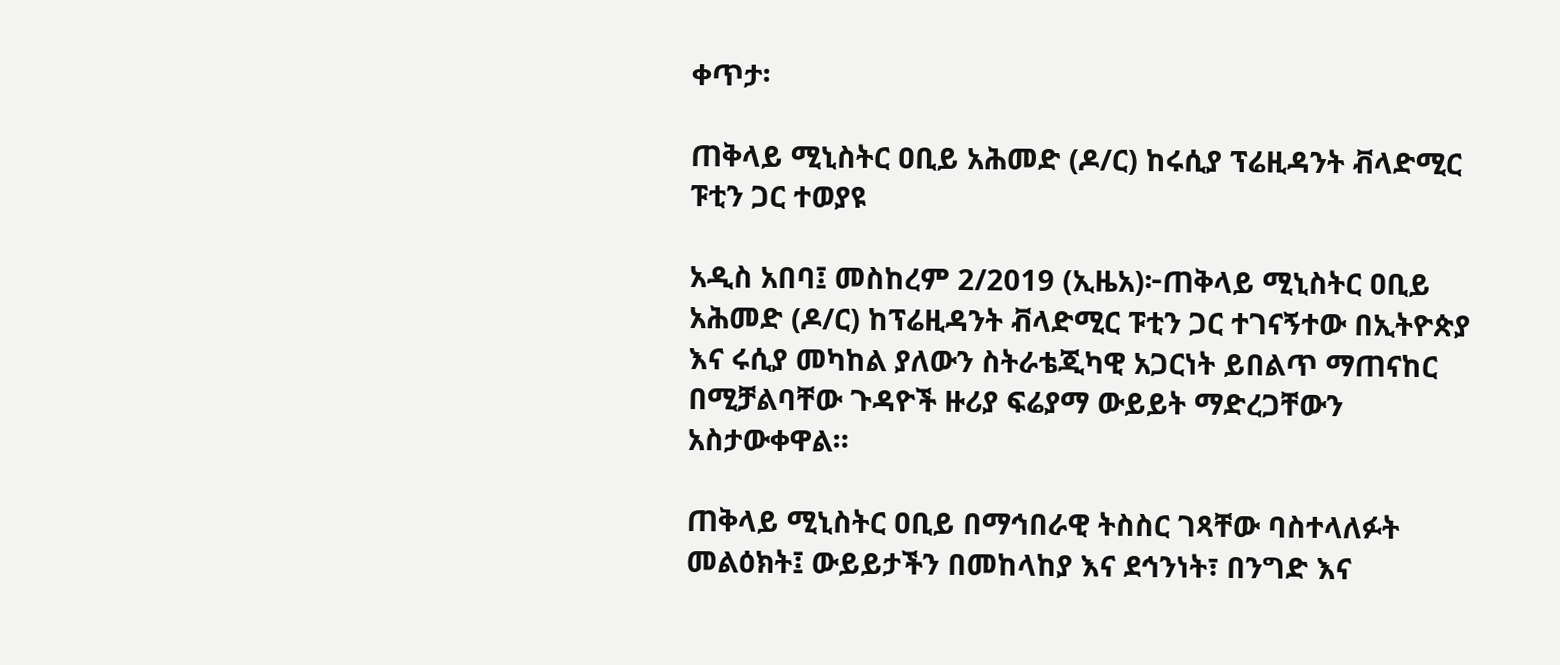ቀጥታ፡

ጠቅላይ ሚኒስትር ዐቢይ አሕመድ (ዶ/ር) ከሩሲያ ፕሬዚዳንት ቭላድሚር ፑቲን ጋር ተወያዩ

አዲስ አበባ፤ መስከረም 2/2019 (ኢዜአ)፦ጠቅላይ ሚኒስትር ዐቢይ አሕመድ (ዶ/ር) ከፕሬዚዳንት ቭላድሚር ፑቲን ጋር ተገናኝተው በኢትዮጵያ እና ሩሲያ መካከል ያለውን ስትራቴጂካዊ አጋርነት ይበልጥ ማጠናከር በሚቻልባቸው ጉዳዮች ዙሪያ ፍሬያማ ውይይት ማድረጋቸውን አስታውቀዋል።

ጠቅላይ ሚኒስትር ዐቢይ በማኅበራዊ ትስስር ገጻቸው ባስተላለፉት መልዕክት፤ ውይይታችን በመከላከያ እና ደኅንነት፣ በንግድ እና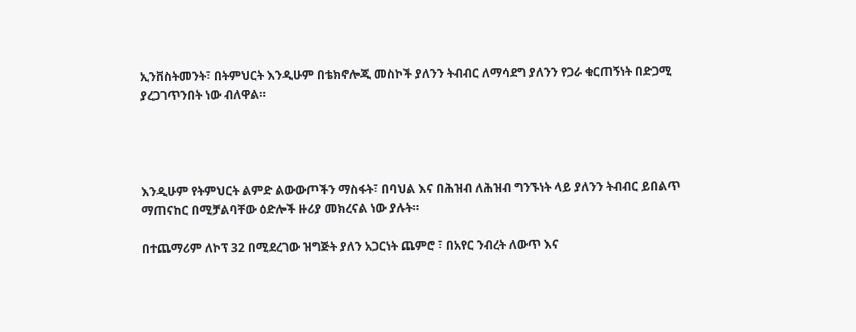ኢንቨስትመንት፣ በትምህርት እንዲሁም በቴክኖሎጂ መስኮች ያለንን ትብብር ለማሳደግ ያለንን የጋራ ቁርጠኝነት በድጋሚ ያረጋገጥንበት ነው ብለዋል።




እንዲሁም የትምህርት ልምድ ልውውጦችን ማስፋት፣ በባህል እና በሕዝብ ለሕዝብ ግንኙነት ላይ ያለንን ትብብር ይበልጥ ማጠናከር በሚቻልባቸው ዕድሎች ዙሪያ መክረናል ነው ያሉት።

በተጨማሪም ለኮፕ 32 በሚደረገው ዝግጅት ያለን አጋርነት ጨምሮ ፣ በአየር ንብረት ለውጥ እና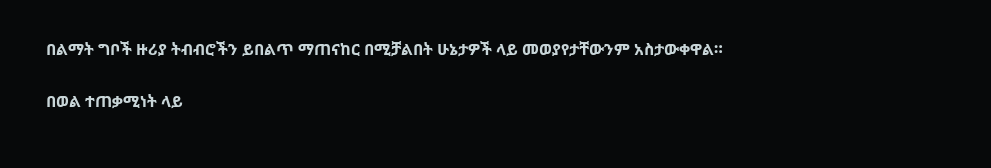በልማት ግቦች ዙሪያ ትብብሮችን ይበልጥ ማጠናከር በሚቻልበት ሁኔታዎች ላይ መወያየታቸውንም አስታውቀዋል።

በወል ተጠቃሚነት ላይ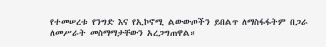የተመሠረቱ የንግድ እና የኢኮኖሚ ልውውጦችን ይበልጥ ለማስፋፋትም በጋራ ለመሥራት መስማማታቸውን አረጋግጠዋል።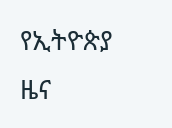የኢትዮጵያ ዜና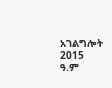አገልግሎት
2015
ዓ.ም